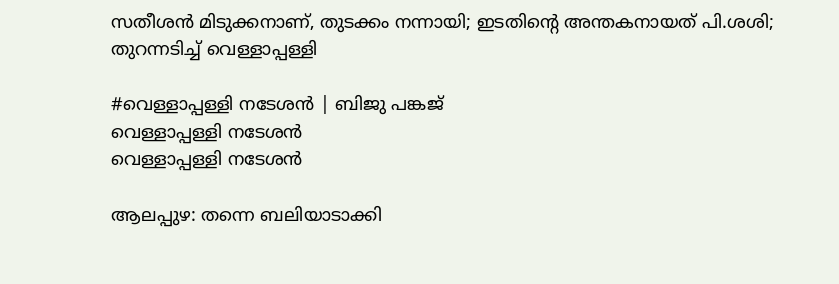സതീശൻ മിടുക്കനാണ്, തുടക്കം നന്നായി; ഇടതിന്റെ അന്തകനായത് പി.ശശി; തുറന്നടിച്ച് വെള്ളാപ്പള്ളി

#വെള്ളാപ്പള്ളി നടേശൻ | ബിജു പങ്കജ്
വെള്ളാപ്പള്ളി നടേശന്‍
വെള്ളാപ്പള്ളി നടേശന്‍

ആലപ്പുഴ: തന്നെ ബലിയാടാക്കി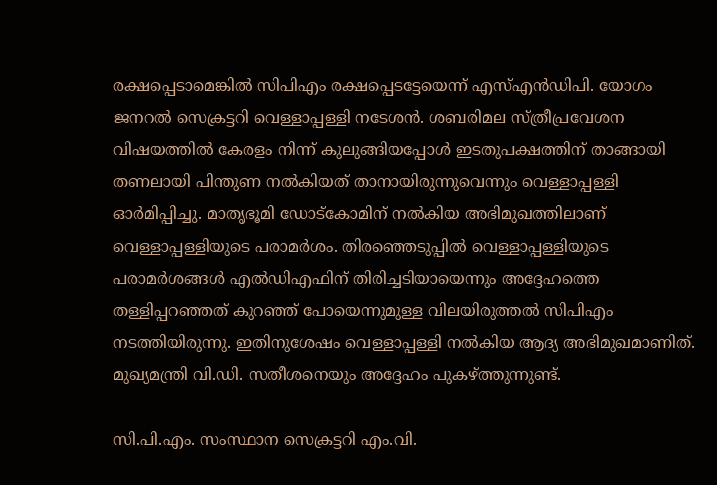രക്ഷപ്പെടാമെങ്കിൽ സിപിഎം രക്ഷപ്പെടട്ടേയെന്ന് എസ്എൻഡിപി. യോഗം ജനറൽ സെക്രട്ടറി വെള്ളാപ്പള്ളി നടേശൻ. ശബരിമല സ്ത്രീപ്രവേശന വിഷയത്തിൽ കേരളം നിന്ന് കുലുങ്ങിയപ്പോൾ ഇടതുപക്ഷത്തിന് താങ്ങായി തണലായി പിന്തുണ നൽകിയത് താനായിരുന്നുവെന്നും വെള്ളാപ്പള്ളി ഓർമിപ്പിച്ചു. മാതൃഭൂമി ഡോട്‌കോമിന് നൽകിയ അഭിമുഖത്തിലാണ് വെള്ളാപ്പള്ളിയുടെ പരാമർശം. തിരഞ്ഞെടുപ്പിൽ വെള്ളാപ്പള്ളിയുടെ പരാമർശങ്ങൾ എൽഡിഎഫിന് തിരിച്ചടിയായെന്നും അദ്ദേഹത്തെ തള്ളിപ്പറഞ്ഞത് കുറഞ്ഞ് പോയെന്നുമുള്ള വിലയിരുത്തൽ സിപിഎം നടത്തിയിരുന്നു. ഇതിനുശേഷം വെള്ളാപ്പള്ളി നൽകിയ ആദ്യ അഭിമുഖമാണിത്. മുഖ്യമന്ത്രി വി.ഡി. സതീശനെയും അദ്ദേഹം പുകഴ്ത്തുന്നുണ്ട്.

സി.പി.എം. സംസ്ഥാന സെക്രട്ടറി എം.വി.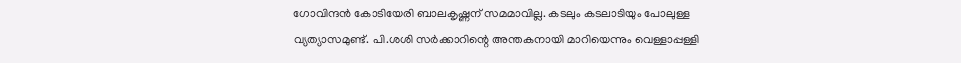ഗോവിന്ദൻ കോടിയേരി ബാലകൃഷ്ണന് സമമാവില്ല. കടലും കടലാടിയും പോലുള്ള വ്യത്യാസമുണ്ട്. പി.ശശി സർക്കാറിന്റെ അന്തകനായി മാറിയെന്നും വെള്ളാപ്പള്ളി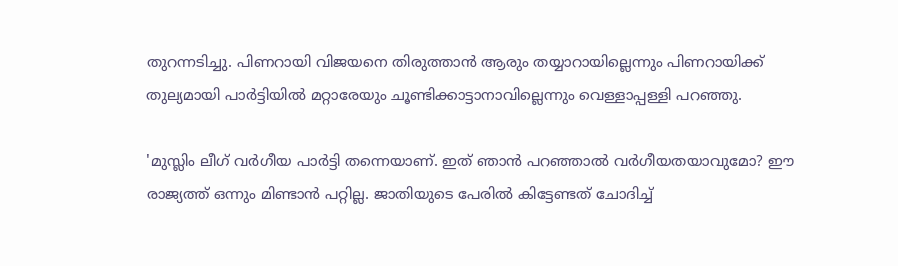തുറന്നടിച്ചു. പിണറായി വിജയനെ തിരുത്താൻ ആരും തയ്യാറായില്ലെന്നും പിണറായിക്ക് തുല്യമായി പാർട്ടിയിൽ മറ്റാരേയും ചൂണ്ടിക്കാട്ടാനാവില്ലെന്നും വെള്ളാപ്പള്ളി പറഞ്ഞു.

'മുസ്ലിം ലീഗ് വർഗീയ പാർട്ടി തന്നെയാണ്. ഇത് ഞാൻ പറഞ്ഞാൽ വർഗീയതയാവുമോ? ഈ രാജ്യത്ത് ഒന്നും മിണ്ടാൻ പറ്റില്ല. ജാതിയുടെ പേരിൽ കിട്ടേണ്ടത് ചോദിച്ച്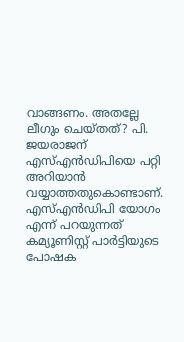വാങ്ങണം. അതല്ലേ ലീഗും ചെയ്തത്? പി. ജയരാജന്‌ എസ്എൻഡിപിയെ പറ്റി അറിയാൻ വയ്യാത്തതുകൊണ്ടാണ്. എസ്എൻഡിപി യോഗം എന്ന് പറയുന്നത് കമ്യൂണിസ്റ്റ് പാർട്ടിയുടെ പോഷക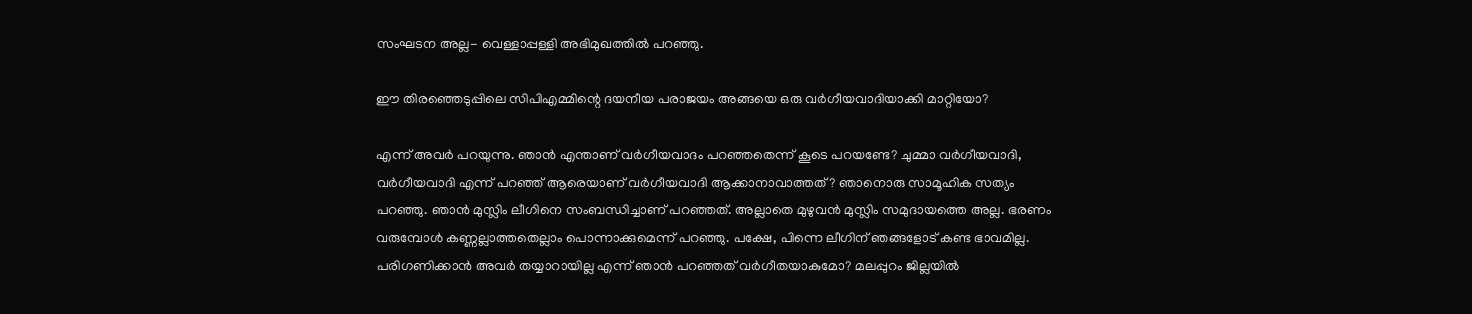സംഘടന അല്ല- വെള്ളാപ്പള്ളി അഭിമുഖത്തിൽ പറഞ്ഞു.

ഈ തിരഞ്ഞെടുപ്പിലെ സിപിഎമ്മിന്റെ ദയനീയ പരാജയം അങ്ങയെ ഒരു വർഗീയവാദിയാക്കി മാറ്റിയോ?

എന്ന് അവർ പറയുന്നു. ഞാൻ എന്താണ് വർഗീയവാദം പറഞ്ഞതെന്ന് കൂടെ പറയണ്ടേ? ചുമ്മാ വർഗീയവാദി, വർഗീയവാദി എന്ന് പറഞ്ഞ് ആരെയാണ് വർഗീയവാദി ആക്കാനാവാത്തത്? ഞാനൊരു സാമൂഹിക സത്യം പറഞ്ഞു. ഞാൻ മുസ്ലിം ലീഗിനെ സംബന്ധിച്ചാണ് പറഞ്ഞത്. അല്ലാതെ മുഴുവൻ മുസ്ലിം സമുദായത്തെ അല്ല. ഭരണം വരുമ്പോൾ കണ്ണല്ലാത്തതെല്ലാം പൊന്നാക്കുമെന്ന് പറഞ്ഞു. പക്ഷേ, പിന്നെ ലീഗിന് ഞങ്ങളോട് കണ്ട ഭാവമില്ല. പരിഗണിക്കാൻ അവർ തയ്യാറായില്ല എന്ന് ഞാൻ പറഞ്ഞത് വർഗീതയാകുമോ? മലപ്പുറം ജില്ലയിൽ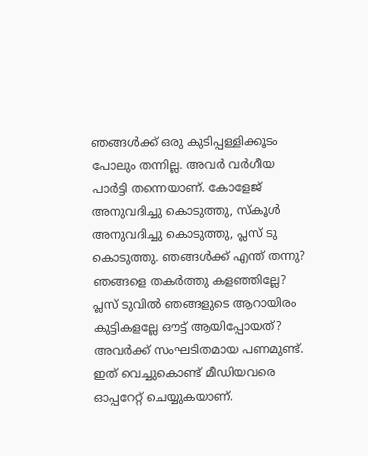ഞങ്ങൾക്ക് ഒരു കുടിപ്പള്ളിക്കൂടം പോലും തന്നില്ല. അവർ വർഗീയ പാർട്ടി തന്നെയാണ്. കോളേജ് അനുവദിച്ചു കൊടുത്തു, സ്‌കൂൾ അനുവദിച്ചു കൊടുത്തു, പ്ലസ് ടു കൊടുത്തു. ഞങ്ങൾക്ക് എന്ത് തന്നു? ഞങ്ങളെ തകർത്തു കളഞ്ഞില്ലേ? പ്ലസ് ടുവിൽ ഞങ്ങളുടെ ആറായിരം കുട്ടികളല്ലേ ഔട്ട് ആയിപ്പോയത്? അവർക്ക് സംഘടിതമായ പണമുണ്ട്. ഇത് വെച്ചുകൊണ്ട് മീഡിയവരെ ഓപ്പറേറ്റ് ചെയ്യുകയാണ്.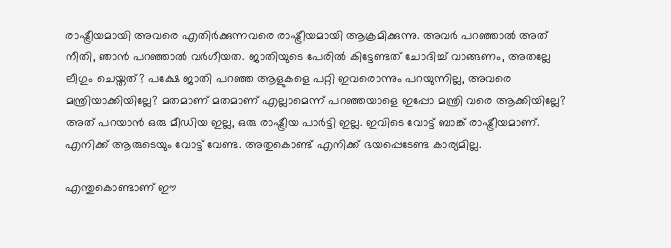രാഷ്ട്രീയമായി അവരെ എതിർക്കുന്നവരെ രാഷ്ട്രീയമായി ആക്രമിക്കുന്നു. അവർ പറഞ്ഞാൽ അത് നീതി, ഞാൻ പറഞ്ഞാൽ വർഗീയത. ജാതിയുടെ പേരിൽ കിട്ടേണ്ടത് ചോദിച്ച് വാങ്ങണം, അതല്ലേ ലീഗും ചെയ്തത്? പക്ഷേ ജാതി പറഞ്ഞ ആളുകളെ പറ്റി ഇവരൊന്നും പറയുന്നില്ല, അവരെ മന്ത്രിയാക്കിയില്ലേ? മതമാണ് മതമാണ് എല്ലാമെന്ന് പറഞ്ഞയാളെ ഇപ്പോ മന്ത്രി വരെ ആക്കിയില്ലേ? അത് പറയാൻ ഒരു മീഡിയ ഇല്ല, ഒരു രാഷ്ട്രീയ പാർട്ടി ഇല്ല. ഇവിടെ വോട്ട് ബാങ്ക് രാഷ്ട്രീയമാണ്. എനിക്ക് ആരുടെയും വോട്ട് വേണ്ട. അതുകൊണ്ട് എനിക്ക് ഭയപ്പെടേണ്ട കാര്യമില്ല.

എന്തുകൊണ്ടാണ് ഈ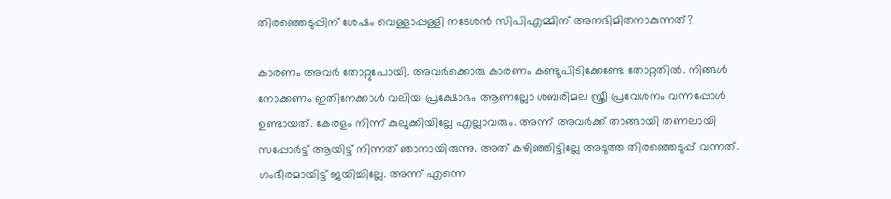തിരഞ്ഞെടുപ്പിന് ശേഷം വെള്ളാപ്പള്ളി നടേശൻ സിപിഎമ്മിന് അനഭിമിതനാകുന്നത്?

കാരണം അവർ തോറ്റുപോയി. അവർക്കൊരു കാരണം കണ്ടുപിടിക്കേണ്ടേ തോറ്റതിൽ. നിങ്ങൾ നോക്കണം ഇതിനേക്കാൾ വലിയ പ്രക്ഷോഭം ആണല്ലോ ശബരിമല സ്ത്രീ പ്രവേശനം വന്നപ്പോൾ ഉണ്ടായത്. കേരളം നിന്ന് കുലുക്കിയില്ലേ എല്ലാവരും. അന്ന് അവർക്ക് താങ്ങായി തണലായി സപ്പോർട്ട് ആയിട്ട് നിന്നത് ഞാനായിരുന്നു. അത് കഴിഞ്ഞിട്ടില്ലേ അടുത്ത തിരഞ്ഞെടുപ്പ് വന്നത്. ഗംഭീരമായിട്ട് ജയിച്ചില്ലേ. അന്ന് എന്നെ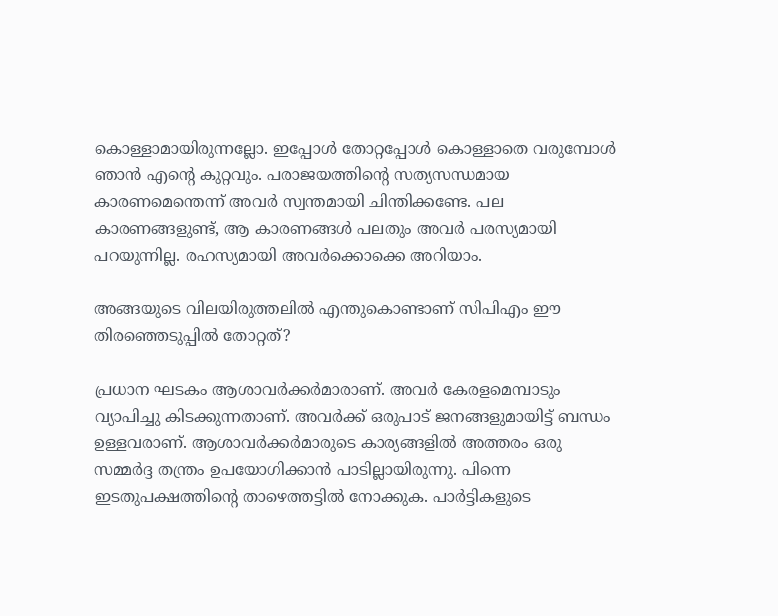കൊള്ളാമായിരുന്നല്ലോ. ഇപ്പോൾ തോറ്റപ്പോൾ കൊള്ളാതെ വരുമ്പോൾ ഞാൻ എന്റെ കുറ്റവും. പരാജയത്തിന്റെ സത്യസന്ധമായ കാരണമെന്തെന്ന് അവർ സ്വന്തമായി ചിന്തിക്കണ്ടേ. പല കാരണങ്ങളുണ്ട്, ആ കാരണങ്ങൾ പലതും അവർ പരസ്യമായി പറയുന്നില്ല. രഹസ്യമായി അവർക്കൊക്കെ അറിയാം.

അങ്ങയുടെ വിലയിരുത്തലിൽ എന്തുകൊണ്ടാണ് സിപിഎം ഈ തിരഞ്ഞെടുപ്പിൽ തോറ്റത്?

പ്രധാന ഘടകം ആശാവർക്കർമാരാണ്. അവർ കേരളമെമ്പാടും വ്യാപിച്ചു കിടക്കുന്നതാണ്. അവർക്ക് ഒരുപാട് ജനങ്ങളുമായിട്ട് ബന്ധം ഉള്ളവരാണ്. ആശാവർക്കർമാരുടെ കാര്യങ്ങളിൽ അത്തരം ഒരു സമ്മർദ്ദ തന്ത്രം ഉപയോഗിക്കാൻ പാടില്ലായിരുന്നു. പിന്നെ ഇടതുപക്ഷത്തിന്റെ താഴെത്തട്ടിൽ നോക്കുക. പാർട്ടികളുടെ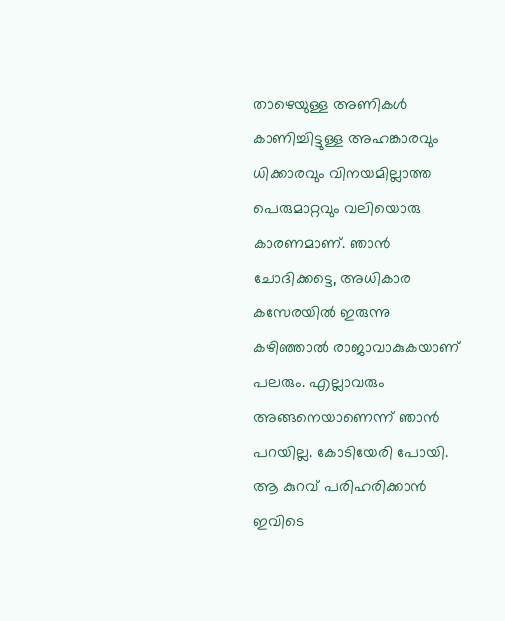താഴെയുള്ള അണികൾ കാണിച്ചിട്ടുള്ള അഹങ്കാരവും ധിക്കാരവും വിനയമില്ലാത്ത പെരുമാറ്റവും വലിയൊരു കാരണമാണ്. ഞാൻ ചോദിക്കട്ടെ, അധികാര കസേരയിൽ ഇരുന്നു കഴിഞ്ഞാൽ രാജാവാകുകയാണ് പലരും. എല്ലാവരും അങ്ങനെയാണെന്ന് ഞാൻ പറയില്ല. കോടിയേരി പോയി. ആ കുറവ് പരിഹരിക്കാൻ ഇവിടെ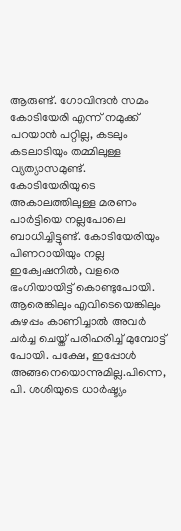ആരുണ്ട്. ഗോവിന്ദൻ സമം കോടിയേരി എന്ന് നമുക്ക് പറയാൻ പറ്റില്ല, കടലും കടലാടിയും തമ്മിലുള്ള വ്യത്യാസമുണ്ട്. കോടിയേരിയുടെ അകാലത്തിലുള്ള മരണം പാർട്ടിയെ നല്ലപോലെ ബാധിച്ചിട്ടുണ്ട്. കോടിയേരിയും പിണറായിയും നല്ല ഇക്വേഷനിൽ, വളരെ ഭംഗിയായിട്ട് കൊണ്ടുപോയി. ആരെങ്കിലും എവിടെയെങ്കിലും കുഴപ്പം കാണിച്ചാൽ അവർ ചർച്ച ചെയ്ത് പരിഹരിച്ച് മുമ്പോട്ട് പോയി. പക്ഷേ, ഇപ്പോൾ അങ്ങനെയൊന്നുമില്ല.പിന്നെ, പി. ശശിയുടെ ധാർഷ്ട്യം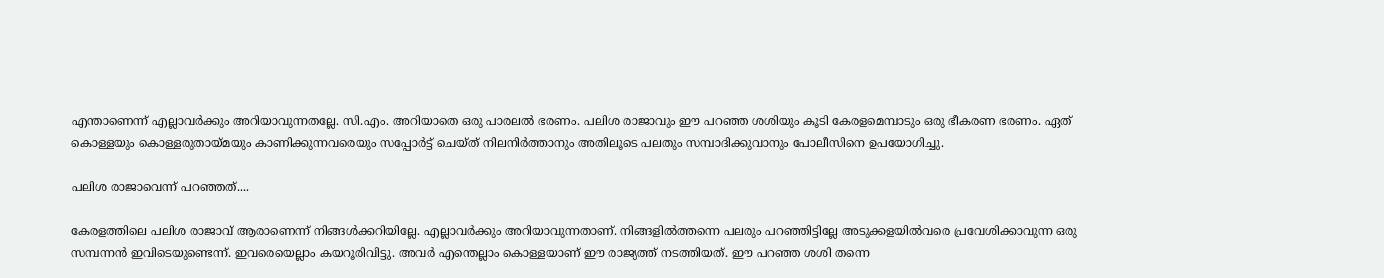എന്താണെന്ന് എല്ലാവർക്കും അറിയാവുന്നതല്ലേ. സി.എം. അറിയാതെ ഒരു പാരലൽ ഭരണം. പലിശ രാജാവും ഈ പറഞ്ഞ ശശിയും കൂടി കേരളമെമ്പാടും ഒരു ഭീകരണ ഭരണം. ഏത് കൊള്ളയും കൊള്ളരുതായ്മയും കാണിക്കുന്നവരെയും സപ്പോർട്ട് ചെയ്ത് നിലനിർത്താനും അതിലൂടെ പലതും സമ്പാദിക്കുവാനും പോലീസിനെ ഉപയോഗിച്ചു.

പലിശ രാജാവെന്ന് പറഞ്ഞത്....

കേരളത്തിലെ പലിശ രാജാവ് ആരാണെന്ന് നിങ്ങൾക്കറിയില്ലേ. എല്ലാവർക്കും അറിയാവുന്നതാണ്. നിങ്ങളിൽത്തന്നെ പലരും പറഞ്ഞിട്ടില്ലേ അടുക്കളയിൽവരെ പ്രവേശിക്കാവുന്ന ഒരു സമ്പന്നൻ ഇവിടെയുണ്ടെന്ന്. ഇവരെയെല്ലാം കയറൂരിവിട്ടു. അവർ എന്തെല്ലാം കൊള്ളയാണ് ഈ രാജ്യത്ത് നടത്തിയത്. ഈ പറഞ്ഞ ശശി തന്നെ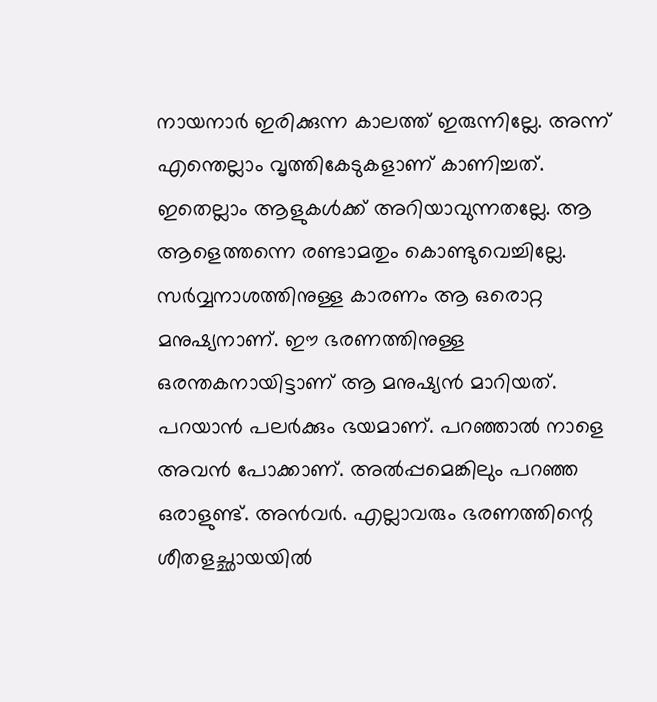നായനാർ ഇരിക്കുന്ന കാലത്ത് ഇരുന്നില്ലേ. അന്ന് എന്തെല്ലാം വൃത്തികേടുകളാണ് കാണിച്ചത്. ഇതെല്ലാം ആളുകൾക്ക് അറിയാവുന്നതല്ലേ. ആ ആളെത്തന്നെ രണ്ടാമതും കൊണ്ടുവെച്ചില്ലേ. സർവ്വനാശത്തിനുള്ള കാരണം ആ ഒരൊറ്റ മനുഷ്യനാണ്. ഈ ഭരണത്തിനുള്ള ഒരന്തകനായിട്ടാണ് ആ മനുഷ്യൻ മാറിയത്. പറയാൻ പലർക്കും ഭയമാണ്. പറഞ്ഞാൽ നാളെ അവൻ പോക്കാണ്. അൽപ്പമെങ്കിലും പറഞ്ഞ ഒരാളുണ്ട്. അൻവർ. എല്ലാവരും ഭരണത്തിന്റെ ശീതളച്ഛായയിൽ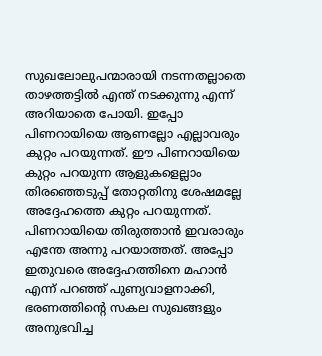സുഖലോലുപന്മാരായി നടന്നതല്ലാതെ താഴത്തട്ടിൽ എന്ത് നടക്കുന്നു എന്ന് അറിയാതെ പോയി. ഇപ്പോ പിണറായിയെ ആണല്ലോ എല്ലാവരും കുറ്റം പറയുന്നത്. ഈ പിണറായിയെ കുറ്റം പറയുന്ന ആളുകളെല്ലാം തിരഞ്ഞെടുപ്പ് തോറ്റതിനു ശേഷമല്ലേ അദ്ദേഹത്തെ കുറ്റം പറയുന്നത്. പിണറായിയെ തിരുത്താൻ ഇവരാരും എന്തേ അന്നു പറയാത്തത്. അപ്പോ ഇതുവരെ അദ്ദേഹത്തിനെ മഹാൻ എന്ന് പറഞ്ഞ് പുണ്യവാളനാക്കി, ഭരണത്തിന്റെ സകല സുഖങ്ങളും അനുഭവിച്ച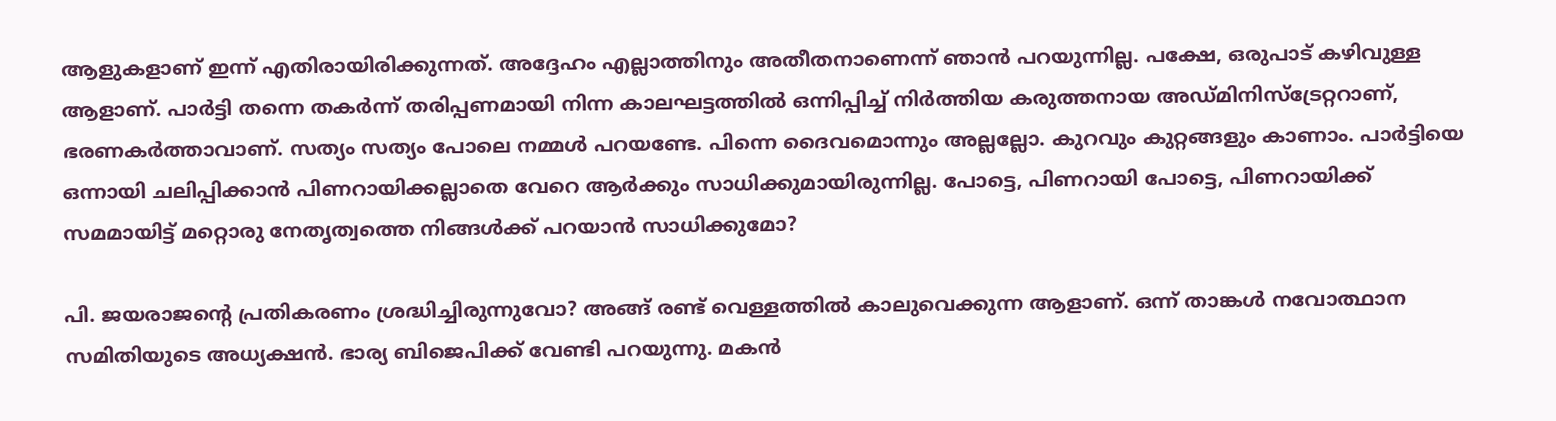ആളുകളാണ് ഇന്ന് എതിരായിരിക്കുന്നത്. അദ്ദേഹം എല്ലാത്തിനും അതീതനാണെന്ന് ഞാൻ പറയുന്നില്ല. പക്ഷേ, ഒരുപാട് കഴിവുള്ള ആളാണ്. പാർട്ടി തന്നെ തകർന്ന് തരിപ്പണമായി നിന്ന കാലഘട്ടത്തിൽ ഒന്നിപ്പിച്ച് നിർത്തിയ കരുത്തനായ അഡ്മിനിസ്ട്രേറ്ററാണ്, ഭരണകർത്താവാണ്. സത്യം സത്യം പോലെ നമ്മൾ പറയണ്ടേ. പിന്നെ ദൈവമൊന്നും അല്ലല്ലോ. കുറവും കുറ്റങ്ങളും കാണാം. പാർട്ടിയെ ഒന്നായി ചലിപ്പിക്കാൻ പിണറായിക്കല്ലാതെ വേറെ ആർക്കും സാധിക്കുമായിരുന്നില്ല. പോട്ടെ, പിണറായി പോട്ടെ, പിണറായിക്ക് സമമായിട്ട് മറ്റൊരു നേതൃത്വത്തെ നിങ്ങൾക്ക് പറയാൻ സാധിക്കുമോ?

പി. ജയരാജന്റെ പ്രതികരണം ശ്രദ്ധിച്ചിരുന്നുവോ? അങ്ങ് രണ്ട് വെള്ളത്തിൽ കാലുവെക്കുന്ന ആളാണ്. ഒന്ന് താങ്കൾ നവോത്ഥാന സമിതിയുടെ അധ്യക്ഷൻ. ഭാര്യ ബിജെപിക്ക് വേണ്ടി പറയുന്നു. മകൻ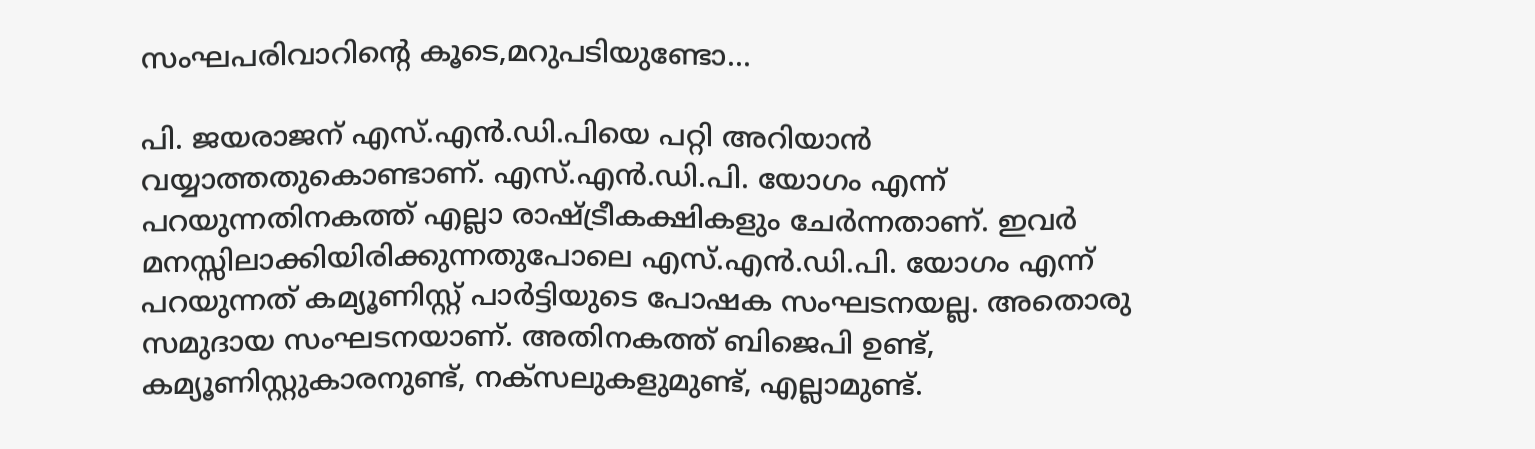സംഘപരിവാറിന്റെ കൂടെ,മറുപടിയുണ്ടോ...

പി. ജയരാജന് എസ്.എൻ.ഡി.പിയെ പറ്റി അറിയാൻ വയ്യാത്തതുകൊണ്ടാണ്. എസ്.എൻ.ഡി.പി. യോഗം എന്ന് പറയുന്നതിനകത്ത് എല്ലാ രാഷ്ട്രീകക്ഷികളും ചേർന്നതാണ്. ഇവർ മനസ്സിലാക്കിയിരിക്കുന്നതുപോലെ എസ്.എൻ.ഡി.പി. യോഗം എന്ന് പറയുന്നത് കമ്യൂണിസ്റ്റ് പാർട്ടിയുടെ പോഷക സംഘടനയല്ല. അതൊരു സമുദായ സംഘടനയാണ്. അതിനകത്ത് ബിജെപി ഉണ്ട്, കമ്യൂണിസ്റ്റുകാരനുണ്ട്, നക്സലുകളുമുണ്ട്, എല്ലാമുണ്ട്.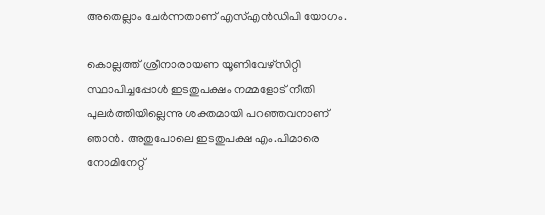അതെല്ലാം ചേർന്നതാണ് എസ്എൻഡിപി യോഗം.

കൊല്ലത്ത് ശ്രീനാരായണ യൂണിവേഴ്സിറ്റി സ്ഥാപിച്ചപ്പോൾ ഇടതുപക്ഷം നമ്മളോട് നീതി പുലർത്തിയില്ലെന്നു ശക്തമായി പറഞ്ഞവനാണ് ഞാൻ. അതുപോലെ ഇടതുപക്ഷ എം.പിമാരെ നോമിനേറ്റ്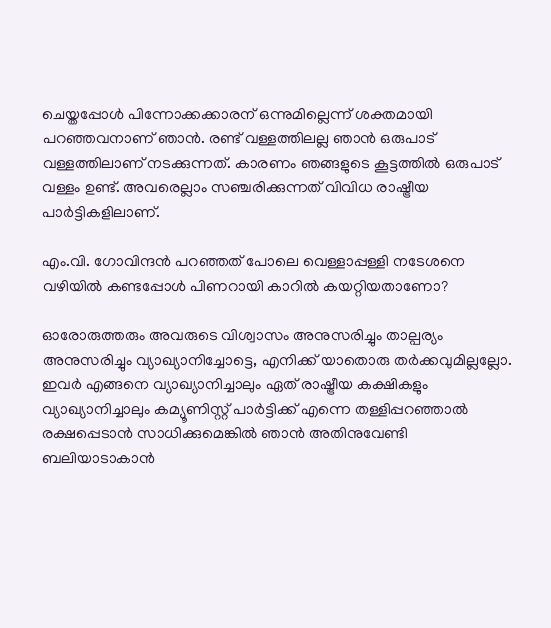ചെയ്തപ്പോൾ പിന്നോക്കക്കാരന് ഒന്നുമില്ലെന്ന് ശക്തമായി പറഞ്ഞവനാണ് ഞാൻ. രണ്ട് വള്ളത്തിലല്ല ഞാൻ ഒരുപാട് വള്ളത്തിലാണ് നടക്കുന്നത്. കാരണം ഞങ്ങളുടെ കൂട്ടത്തിൽ ഒരുപാട് വള്ളം ഉണ്ട്. അവരെല്ലാം സഞ്ചരിക്കുന്നത്‌ വിവിധ രാഷ്ട്രീയ പാർട്ടികളിലാണ്.

എം.വി. ഗോവിന്ദൻ പറഞ്ഞത് പോലെ വെള്ളാപ്പള്ളി നടേശനെ വഴിയിൽ കണ്ടപ്പോൾ പിണറായി കാറിൽ കയറ്റിയതാണോ?

ഓരോരുത്തരും അവരുടെ വിശ്വാസം അനുസരിച്ചും താല്പര്യം അനുസരിച്ചും വ്യാഖ്യാനിച്ചോട്ടെ, എനിക്ക് യാതൊരു തർക്കവുമില്ലല്ലോ. ഇവർ എങ്ങനെ വ്യാഖ്യാനിച്ചാലും ഏത് രാഷ്ട്രീയ കക്ഷികളും വ്യാഖ്യാനിച്ചാലും കമ്യൂണിസ്റ്റ് പാർട്ടിക്ക് എന്നെ തള്ളിപ്പറഞ്ഞാൽ രക്ഷപ്പെടാൻ സാധിക്കുമെങ്കിൽ ഞാൻ അതിനുവേണ്ടി ബലിയാടാകാൻ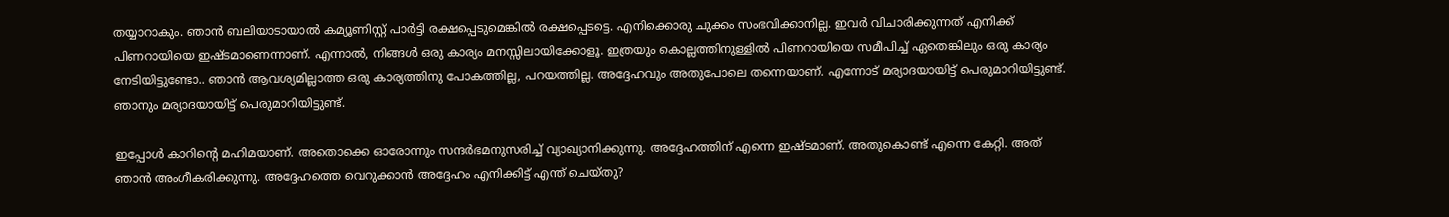തയ്യാറാകും. ഞാൻ ബലിയാടായാൽ കമ്യൂണിസ്റ്റ് പാർട്ടി രക്ഷപ്പെടുമെങ്കിൽ രക്ഷപ്പെടട്ടെ. എനിക്കൊരു ചുക്കം സംഭവിക്കാനില്ല. ഇവർ വിചാരിക്കുന്നത് എനിക്ക് പിണറായിയെ ഇഷ്ടമാണെന്നാണ്. എന്നാൽ, നിങ്ങൾ ഒരു കാര്യം മനസ്സിലായിക്കോളൂ. ഇത്രയും കൊല്ലത്തിനുള്ളിൽ പിണറായിയെ സമീപിച്ച് ഏതെങ്കിലും ഒരു കാര്യം നേടിയിട്ടുണ്ടോ.. ഞാൻ ആവശ്യമില്ലാത്ത ഒരു കാര്യത്തിനു പോകത്തില്ല, പറയത്തില്ല. അദ്ദേഹവും അതുപോലെ തന്നെയാണ്. എന്നോട് മര്യാദയായിട്ട് പെരുമാറിയിട്ടുണ്ട്. ഞാനും മര്യാദയായിട്ട് പെരുമാറിയിട്ടുണ്ട്.

ഇപ്പോൾ കാറിന്റെ മഹിമയാണ്. അതൊക്കെ ഓരോന്നും സന്ദർഭമനുസരിച്ച് വ്യാഖ്യാനിക്കുന്നു. അദ്ദേഹത്തിന് എന്നെ ഇഷ്ടമാണ്. അതുകൊണ്ട് എന്നെ കേറ്റി. അത് ഞാൻ അംഗീകരിക്കുന്നു. അദ്ദേഹത്തെ വെറുക്കാൻ അദ്ദേഹം എനിക്കിട്ട് എന്ത് ചെയ്തു?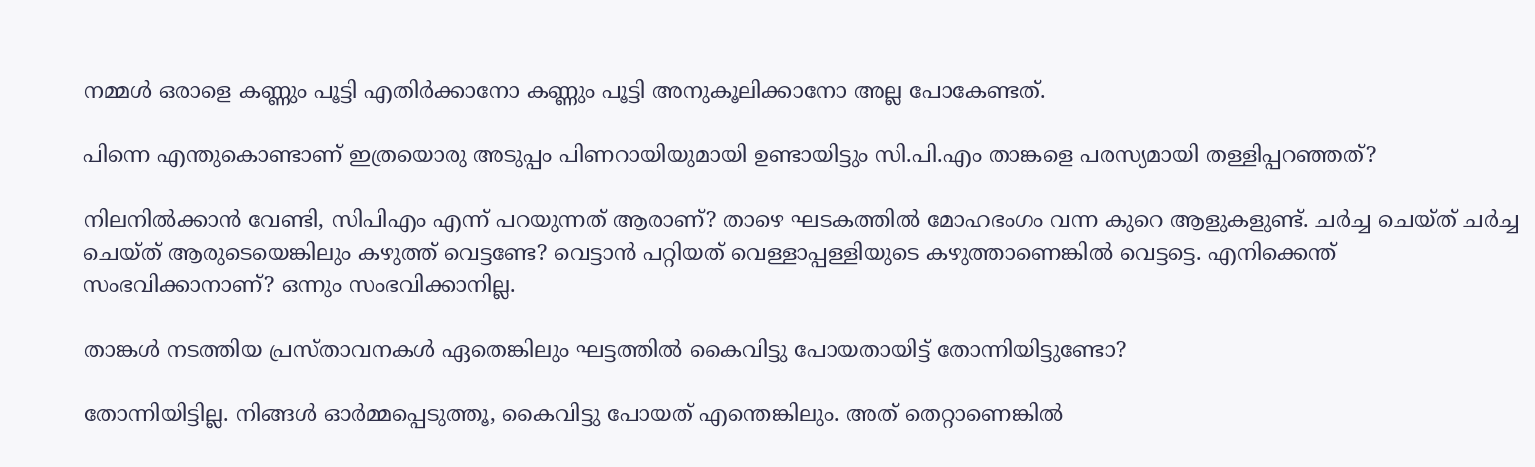നമ്മൾ ഒരാളെ കണ്ണും പൂട്ടി എതിർക്കാനോ കണ്ണും പൂട്ടി അനുകൂലിക്കാനോ അല്ല പോകേണ്ടത്.

പിന്നെ എന്തുകൊണ്ടാണ് ഇത്രയൊരു അടുപ്പം പിണറായിയുമായി ഉണ്ടായിട്ടും സി.പി.എം താങ്കളെ പരസ്യമായി തള്ളിപ്പറഞ്ഞത്?

നിലനിൽക്കാൻ വേണ്ടി, സിപിഎം എന്ന് പറയുന്നത് ആരാണ്? താഴെ ഘടകത്തിൽ മോഹഭംഗം വന്ന കുറെ ആളുകളുണ്ട്. ചർച്ച ചെയ്ത് ചർച്ച ചെയ്ത് ആരുടെയെങ്കിലും കഴുത്ത് വെട്ടണ്ടേ? വെട്ടാൻ പറ്റിയത് വെള്ളാപ്പള്ളിയുടെ കഴുത്താണെങ്കിൽ വെട്ടട്ടെ. എനിക്കെന്ത് സംഭവിക്കാനാണ്? ഒന്നും സംഭവിക്കാനില്ല.

താങ്കൾ നടത്തിയ പ്രസ്താവനകൾ ഏതെങ്കിലും ഘട്ടത്തിൽ കൈവിട്ടു പോയതായിട്ട് തോന്നിയിട്ടുണ്ടോ?

തോന്നിയിട്ടില്ല. നിങ്ങൾ ഓർമ്മപ്പെടുത്തൂ, കൈവിട്ടു പോയത് എന്തെങ്കിലും. അത് തെറ്റാണെങ്കിൽ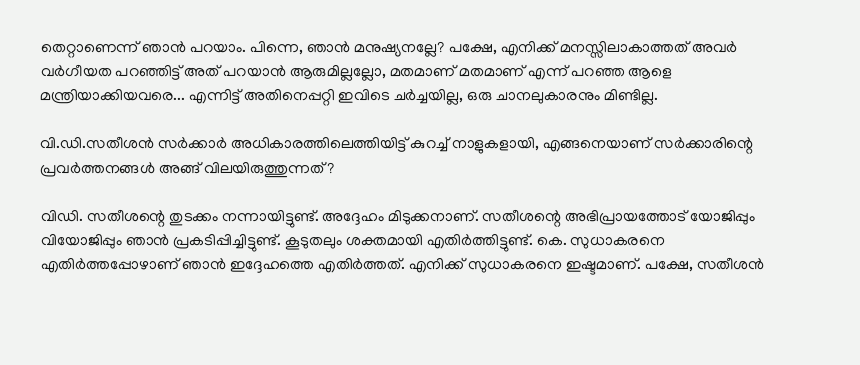തെറ്റാണെന്ന് ഞാൻ പറയാം. പിന്നെ, ഞാൻ മനുഷ്യനല്ലേ? പക്ഷേ, എനിക്ക് മനസ്സിലാകാത്തത് അവർ വർഗീയത പറഞ്ഞിട്ട് അത് പറയാൻ ആരുമില്ലല്ലോ, മതമാണ് മതമാണ് എന്ന് പറഞ്ഞ ആളെ മന്ത്രിയാക്കിയവരെ... എന്നിട്ട് അതിനെപ്പറ്റി ഇവിടെ ചർച്ചയില്ല, ഒരു ചാനലുകാരനും മിണ്ടില്ല.

വി.ഡി.സതീശൻ സർക്കാർ അധികാരത്തിലെത്തിയിട്ട് കുറച്ച് നാളുകളായി, എങ്ങനെയാണ് സർക്കാരിന്റെ പ്രവർത്തനങ്ങൾ അങ്ങ് വിലയിരുത്തുന്നത്?

വിഡി. സതീശന്റെ തുടക്കം നന്നായിട്ടുണ്ട്. അദ്ദേഹം മിടുക്കനാണ്. സതീശന്റെ അഭിപ്രായത്തോട് യോജിപ്പും വിയോജിപ്പും ഞാൻ പ്രകടിപ്പിച്ചിട്ടുണ്ട്. കൂടുതലും ശക്തമായി എതിർത്തിട്ടുണ്ട്. കെ. സുധാകരനെ എതിർത്തപ്പോഴാണ് ഞാൻ ഇദ്ദേഹത്തെ എതിർത്തത്. എനിക്ക് സുധാകരനെ ഇഷ്ടമാണ്. പക്ഷേ, സതീശൻ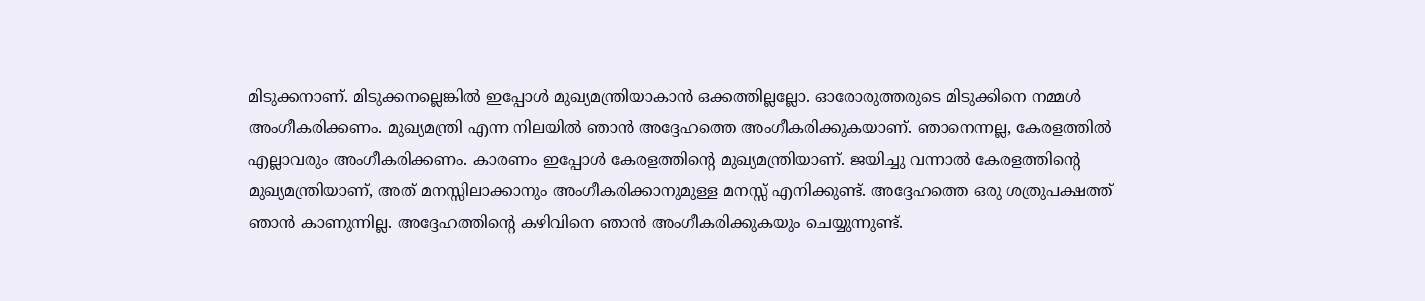മിടുക്കനാണ്. മിടുക്കനല്ലെങ്കിൽ ഇപ്പോൾ മുഖ്യമന്ത്രിയാകാൻ ഒക്കത്തില്ലല്ലോ. ഓരോരുത്തരുടെ മിടുക്കിനെ നമ്മൾ അംഗീകരിക്കണം. മുഖ്യമന്ത്രി എന്ന നിലയിൽ ഞാൻ അദ്ദേഹത്തെ അംഗീകരിക്കുകയാണ്. ഞാനെന്നല്ല, കേരളത്തിൽ എല്ലാവരും അംഗീകരിക്കണം. കാരണം ഇപ്പോൾ കേരളത്തിന്റെ മുഖ്യമന്ത്രിയാണ്. ജയിച്ചു വന്നാൽ കേരളത്തിന്റെ മുഖ്യമന്ത്രിയാണ്, അത് മനസ്സിലാക്കാനും അംഗീകരിക്കാനുമുള്ള മനസ്സ് എനിക്കുണ്ട്. അദ്ദേഹത്തെ ഒരു ശത്രുപക്ഷത്ത് ഞാൻ കാണുന്നില്ല. അദ്ദേഹത്തിന്റെ കഴിവിനെ ഞാൻ അംഗീകരിക്കുകയും ചെയ്യുന്നുണ്ട്.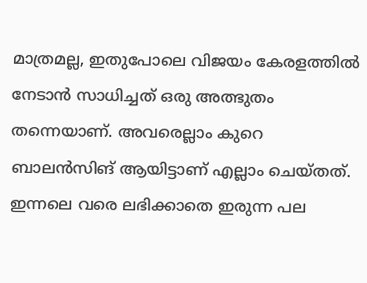മാത്രമല്ല, ഇതുപോലെ വിജയം കേരളത്തിൽ നേടാൻ സാധിച്ചത് ഒരു അത്ഭുതം തന്നെയാണ്. അവരെല്ലാം കുറെ ബാലൻസിങ് ആയിട്ടാണ് എല്ലാം ചെയ്തത്. ഇന്നലെ വരെ ലഭിക്കാതെ ഇരുന്ന പല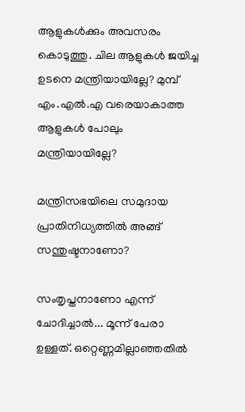ആളുകൾക്കും അവസരം കൊടുത്തു. ചില ആളുകൾ ജയിച്ച ഉടനെ മന്ത്രിയായില്ലേ? മുമ്പ് എം.എൽ.എ വരെയാകാത്ത ആളുകൾ പോലും മന്ത്രിയായില്ലേ?

മന്ത്രിസഭയിലെ സമുദായ പ്രാതിനിധ്യത്തിൽ അങ്ങ് സന്തുഷ്ടനാണോ?

സംതൃപ്തനാണോ എന്ന് ചോദിച്ചാൽ... മൂന്ന് പേരാ ഉള്ളത്. ഒറ്റെണ്ണമില്ലാഞ്ഞതിൽ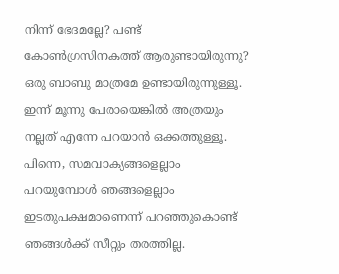നിന്ന് ഭേദമല്ലേ? പണ്ട് കോൺഗ്രസിനകത്ത് ആരുണ്ടായിരുന്നു? ഒരു ബാബു മാത്രമേ ഉണ്ടായിരുന്നുള്ളൂ. ഇന്ന് മൂന്നു പേരായെങ്കിൽ അത്രയും നല്ലത് എന്നേ പറയാൻ ഒക്കത്തുള്ളൂ. പിന്നെ, സമവാക്യങ്ങളെല്ലാം പറയുമ്പോൾ ഞങ്ങളെല്ലാം ഇടതുപക്ഷമാണെന്ന് പറഞ്ഞുകൊണ്ട് ഞങ്ങൾക്ക് സീറ്റും തരത്തില്ല.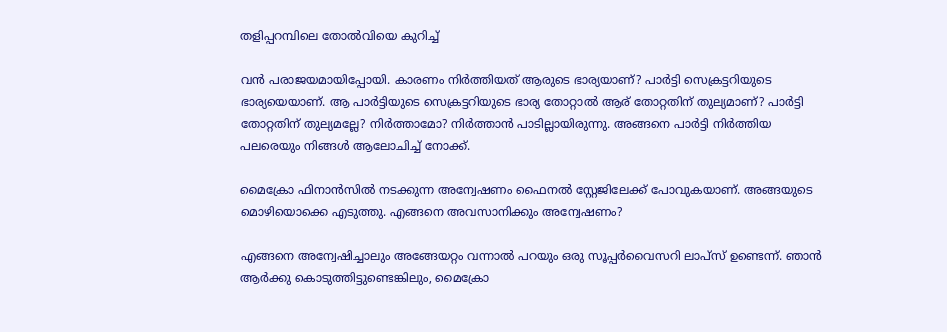തളിപ്പറമ്പിലെ തോൽവിയെ കുറിച്ച്

വൻ പരാജയമായിപ്പോയി. കാരണം നിർത്തിയത് ആരുടെ ഭാര്യയാണ്? പാർട്ടി സെക്രട്ടറിയുടെ ഭാര്യയെയാണ്. ആ പാർട്ടിയുടെ സെക്രട്ടറിയുടെ ഭാര്യ തോറ്റാൽ ആര് തോറ്റതിന് തുല്യമാണ്? പാർട്ടി തോറ്റതിന് തുല്യമല്ലേ? നിർത്താമോ? നിർത്താൻ പാടില്ലായിരുന്നു. അങ്ങനെ പാർട്ടി നിർത്തിയ പലരെയും നിങ്ങൾ ആലോചിച്ച് നോക്ക്.

മൈക്രോ ഫിനാൻസിൽ നടക്കുന്ന അന്വേഷണം ഫൈനൽ സ്റ്റേജിലേക്ക് പോവുകയാണ്. അങ്ങയുടെ മൊഴിയൊക്കെ എടുത്തു. എങ്ങനെ അവസാനിക്കും അന്വേഷണം?

എങ്ങനെ അന്വേഷിച്ചാലും അങ്ങേയറ്റം വന്നാൽ പറയും ഒരു സൂപ്പർവൈസറി ലാപ്സ് ഉണ്ടെന്ന്. ഞാൻ ആർക്കു കൊടുത്തിട്ടുണ്ടെങ്കിലും, മൈക്രോ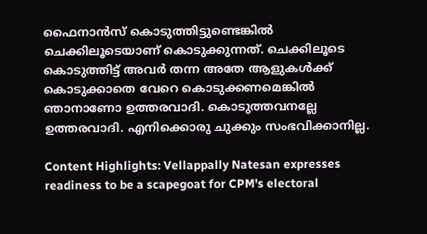ഫൈനാൻസ് കൊടുത്തിട്ടുണ്ടെങ്കിൽ ചെക്കിലൂടെയാണ് കൊടുക്കുന്നത്. ചെക്കിലൂടെ കൊടുത്തിട്ട് അവർ തന്ന അതേ ആളുകൾക്ക് കൊടുക്കാതെ വേറെ കൊടുക്കണമെങ്കിൽ ഞാനാണോ ഉത്തരവാദി. കൊടുത്തവനല്ലേ ഉത്തരവാദി. എനിക്കൊരു ചുക്കും സംഭവിക്കാനില്ല.

Content Highlights: Vellappally Natesan expresses readiness to be a scapegoat for CPM's electoral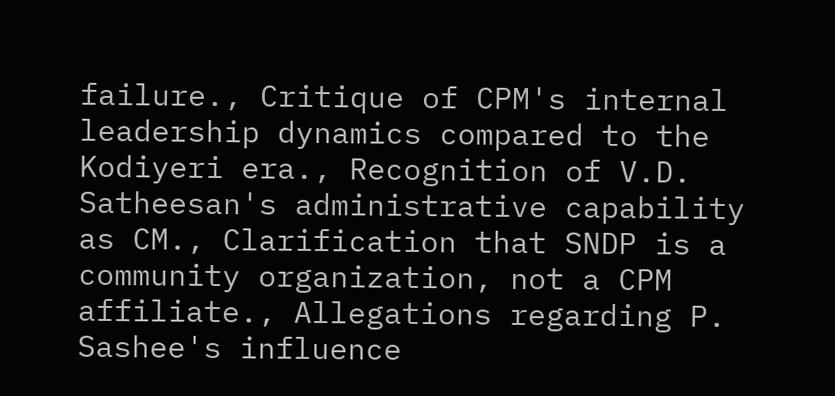failure., Critique of CPM's internal leadership dynamics compared to the Kodiyeri era., Recognition of V.D. Satheesan's administrative capability as CM., Clarification that SNDP is a community organization, not a CPM affiliate., Allegations regarding P. Sashee's influence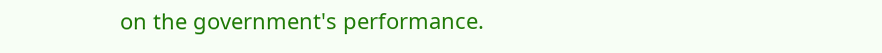on the government's performance.